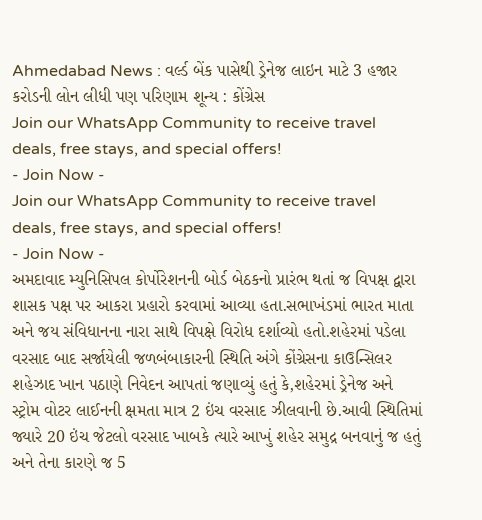Ahmedabad News : વર્લ્ડ બેંક પાસેથી ડ્રેનેજ લાઇન માટે 3 હજાર કરોડની લોન લીધી પણ પરિણામ શૂન્ય : કોંગ્રેસ
Join our WhatsApp Community to receive travel deals, free stays, and special offers!
- Join Now -
Join our WhatsApp Community to receive travel deals, free stays, and special offers!
- Join Now -
અમદાવાદ મ્યુનિસિપલ કોર્પોરેશનની બોર્ડ બેઠકનો પ્રારંભ થતાં જ વિપક્ષ દ્વારા શાસક પક્ષ પર આકરા પ્રહારો કરવામાં આવ્યા હતા.સભાખંડમાં ભારત માતા અને જય સંવિધાનના નારા સાથે વિપક્ષે વિરોધ દર્શાવ્યો હતો.શહેરમાં પડેલા વરસાદ બાદ સર્જાયેલી જળબંબાકારની સ્થિતિ અંગે કોંગ્રેસના કાઉન્સિલર શહેઝાદ ખાન પઠાણે નિવેદન આપતાં જણાવ્યું હતું કે,શહેરમાં ડ્રેનેજ અને સ્ટ્રોમ વોટર લાઈનની ક્ષમતા માત્ર 2 ઇંચ વરસાદ ઝીલવાની છે.આવી સ્થિતિમાં જ્યારે 20 ઇંચ જેટલો વરસાદ ખાબકે ત્યારે આખું શહેર સમુદ્ર બનવાનું જ હતું અને તેના કારણે જ 5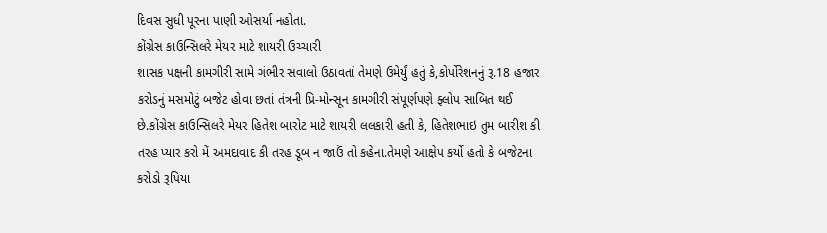દિવસ સુધી પૂરના પાણી ઓસર્યા નહોતા.
કોંગ્રેસ કાઉન્સિલરે મેયર માટે શાયરી ઉચ્ચારી
શાસક પક્ષની કામગીરી સામે ગંભીર સવાલો ઉઠાવતાં તેમણે ઉમેર્યું હતું કે,કોર્પોરેશનનું રૂ.18 હજાર કરોડનું મસમોટું બજેટ હોવા છતાં તંત્રની પ્રિ-મોન્સૂન કામગીરી સંપૂર્ણપણે ફ્લોપ સાબિત થઈ છે.કોંગ્રેસ કાઉન્સિલરે મેયર હિતેશ બારોટ માટે શાયરી લલકારી હતી કે, હિતેશભાઇ તુમ બારીશ કી તરહ પ્યાર કરો મેં અમદાવાદ કી તરહ ડૂબ ન જાઉં તો કહેના.તેમણે આક્ષેપ કર્યો હતો કે બજેટના કરોડો રૂપિયા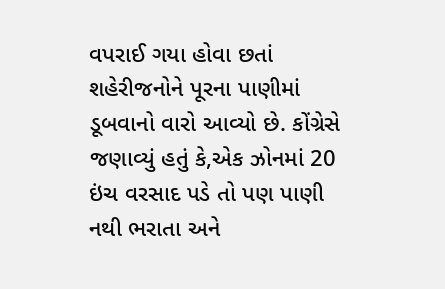વપરાઈ ગયા હોવા છતાં શહેરીજનોને પૂરના પાણીમાં ડૂબવાનો વારો આવ્યો છે. કોંગ્રેસે જણાવ્યું હતું કે,એક ઝોનમાં 20 ઇંચ વરસાદ પડે તો પણ પાણી નથી ભરાતા અને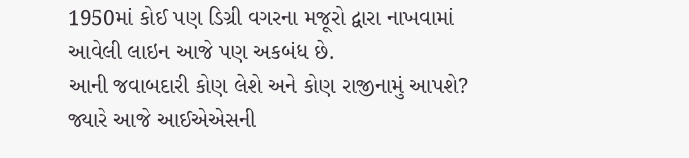1950માં કોઈ પણ ડિગ્રી વગરના મજૂરો દ્વારા નાખવામાં આવેલી લાઇન આજે પણ અકબંધ છે.
આની જવાબદારી કોણ લેશે અને કોણ રાજીનામું આપશે?
જ્યારે આજે આઈએએસની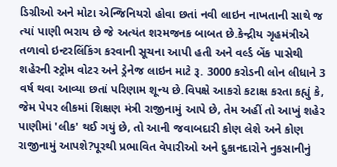ડિગ્રીઓ અને મોટા એન્જિનિયરો હોવા છતાં નવી લાઇન નાખતાની સાથે જ ત્યાં પાણી ભરાય છે જે અત્યંત શરમજનક બાબત છે.કેન્દ્રીય ગૃહમંત્રીએ તળાવો ઇન્ટરલિંકિંગ કરવાની સૂચના આપી હતી અને વર્લ્ડ બેંક પાસેથી શહેરની સ્ટ્રોમ વોટર અને ડ્રેનેજ લાઇન માટે રૂ. 3000 કરોડની લોન લીધાને 3 વર્ષ થવા આવ્યા છતાં પરિણામ શૂન્ય છે.વિપક્ષે આકરો કટાક્ષ કરતા કહ્યું કે, જેમ પેપર લીકમાં શિક્ષણ મંત્રી રાજીનામું આપે છે, તેમ અહીં તો આખું શહેર પાણીમાં 'લીક' થઈ ગયું છે, તો આની જવાબદારી કોણ લેશે અને કોણ રાજીનામું આપશે?પૂરથી પ્રભાવિત વેપારીઓ અને દુકાનદારોને નુકસાનીનું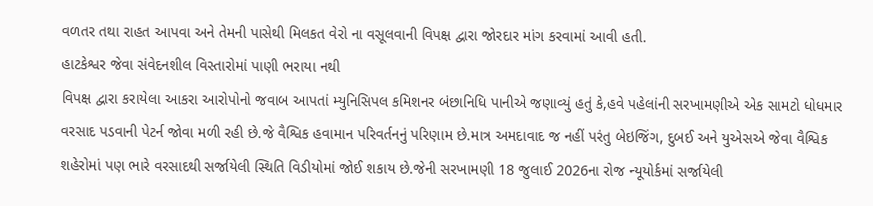વળતર તથા રાહત આપવા અને તેમની પાસેથી મિલકત વેરો ના વસૂલવાની વિપક્ષ દ્વારા જોરદાર માંગ કરવામાં આવી હતી.
હાટકેશ્વર જેવા સંવેદનશીલ વિસ્તારોમાં પાણી ભરાયા નથી
વિપક્ષ દ્વારા કરાયેલા આકરા આરોપોનો જવાબ આપતાં મ્યુનિસિપલ કમિશનર બંછાનિધિ પાનીએ જણાવ્યું હતું કે,હવે પહેલાંની સરખામણીએ એક સામટો ધોધમાર વરસાદ પડવાની પેટર્ન જોવા મળી રહી છે.જે વૈશ્વિક હવામાન પરિવર્તનનું પરિણામ છે.માત્ર અમદાવાદ જ નહીં પરંતુ બેઇજિંગ, દુબઈ અને યુએસએ જેવા વૈશ્વિક શહેરોમાં પણ ભારે વરસાદથી સર્જાયેલી સ્થિતિ વિડીયોમાં જોઈ શકાય છે.જેની સરખામણી 18 જુલાઈ 2026ના રોજ ન્યૂયોર્કમાં સર્જાયેલી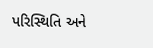પરિસ્થિતિ અને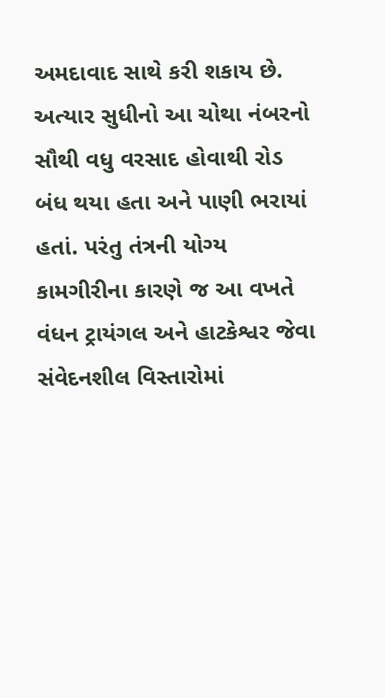અમદાવાદ સાથે કરી શકાય છે. અત્યાર સુધીનો આ ચોથા નંબરનો સૌથી વધુ વરસાદ હોવાથી રોડ બંધ થયા હતા અને પાણી ભરાયાં હતાં. પરંતુ તંત્રની યોગ્ય કામગીરીના કારણે જ આ વખતે વંધન ટ્રાયંગલ અને હાટકેશ્વર જેવા સંવેદનશીલ વિસ્તારોમાં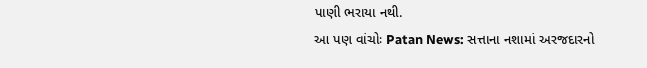પાણી ભરાયા નથી.
આ પણ વાંચોઃ Patan News: સત્તાના નશામાં અરજદારનો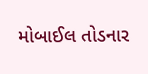મોબાઈલ તોડનાર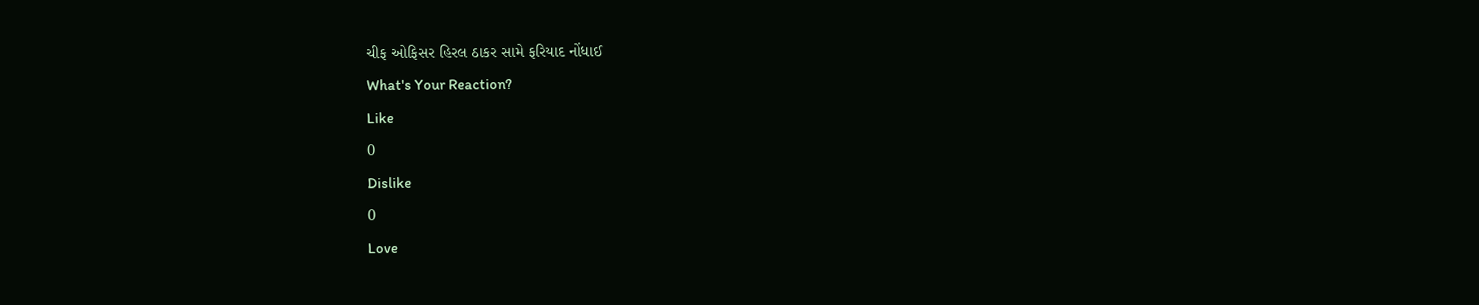ચીફ ઓફિસર હિરલ ઠાકર સામે ફરિયાદ નોંધાઈ
What's Your Reaction?
Like
0
Dislike
0
Love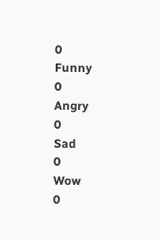0
Funny
0
Angry
0
Sad
0
Wow
0